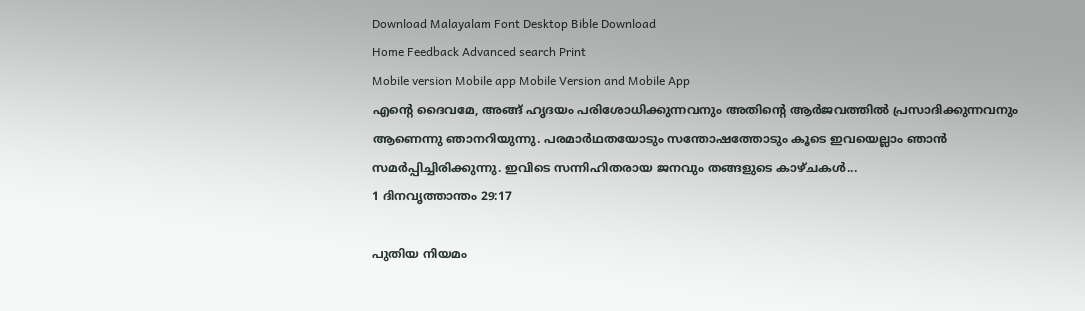Download Malayalam Font Desktop Bible Download
Home Feedback Advanced search Print
Mobile version Mobile app Mobile Version and Mobile App
എന്‍റെ ദൈവമേ, അങ്ങ് ഹൃദയം പരിശോധിക്കുന്നവനും അതിന്‍റെ ആര്‍ജവത്തില്‍ പ്രസാദിക്കുന്നവനും ആണെന്നു ഞാനറിയുന്നു. പരമാര്‍ഥതയോടും സന്തോഷത്തോടും കൂടെ ഇവയെല്ലാം ഞാന്‍ സമര്‍പ്പിച്ചിരിക്കുന്നു. ഇവിടെ സന്നിഹിതരായ ജനവും തങ്ങളുടെ കാഴ്ചകള്‍...
1 ദിനവൃത്താന്തം 29:17

പുതിയ നിയമം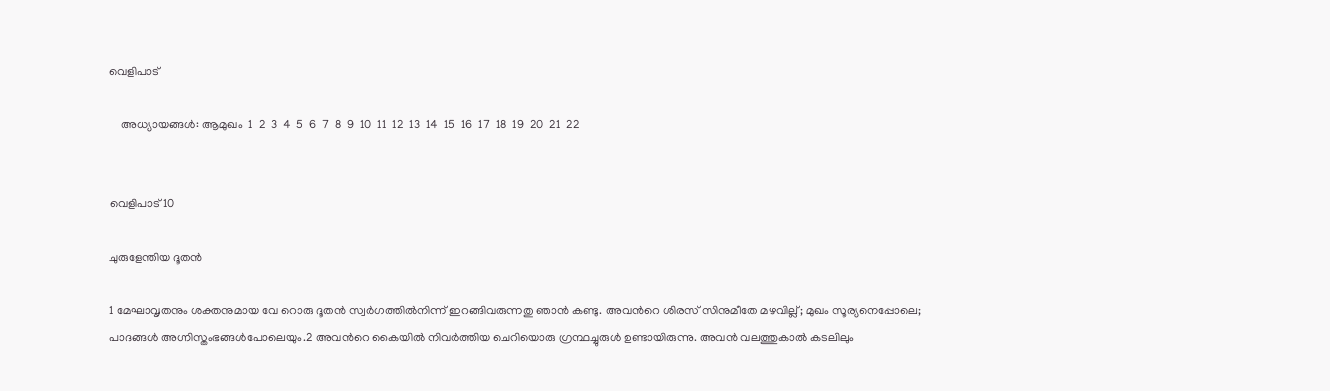വെളിപാട്

    അധ്യായങ്ങള്‍: ആമുഖം  1  2  3  4  5  6  7  8  9  10  11  12  13  14  15  16  17  18  19  20  21  22


വെളിപാട്10

ചുരുളേന്തിയ ദൂതന്‍

1 മേഘാവൃതനും ശക്തനുമായ വേ റൊരു ദൂതന്‍ സ്വര്‍ഗത്തില്‍നിന്ന് ഇറങ്ങിവരുന്നതു ഞാന്‍ കണ്ടു. അവന്‍റെ ശിരസ് സിനുമീതേ മഴവില്ല്; മുഖം സൂര്യനെപ്പോലെ; പാദങ്ങള്‍ അഗ്നിസ്തംഭങ്ങള്‍പോലെയും.2 അവന്‍റെ കൈയില്‍ നിവര്‍ത്തിയ ചെറിയൊരു ഗ്രന്ഥച്ചുരുള്‍ ഉണ്ടായിരുന്നു. അവന്‍ വലത്തുകാല്‍ കടലിലും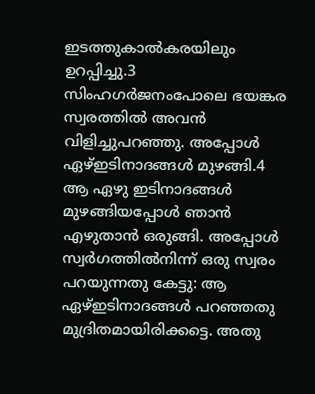ഇടത്തുകാല്‍കരയിലും ഉറപ്പിച്ചു.3 സിംഹഗര്‍ജനംപോലെ ഭയങ്കര സ്വരത്തില്‍ അവന്‍ വിളിച്ചുപറഞ്ഞു. അപ്പോള്‍ ഏഴ്ഇടിനാദങ്ങള്‍ മുഴങ്ങി.4 ആ ഏഴു ഇടിനാദങ്ങള്‍ മുഴങ്ങിയപ്പോള്‍ ഞാന്‍ എഴുതാന്‍ ഒരുങ്ങി. അപ്പോള്‍ സ്വര്‍ഗത്തില്‍നിന്ന് ഒരു സ്വരം പറയുന്നതു കേട്ടു: ആ ഏഴ്ഇടിനാദങ്ങള്‍ പറഞ്ഞതു മുദ്രിതമായിരിക്കട്ടെ. അതു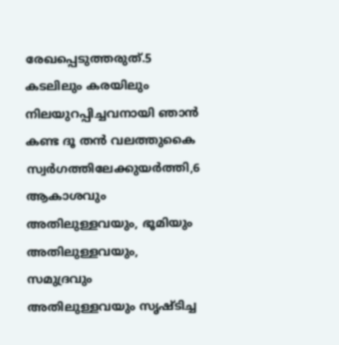രേഖപ്പെടുത്തരുത്.5 കടലിലും കരയിലും നിലയുറപ്പിച്ചവനായി ഞാന്‍ കണ്ട ദൂ തന്‍ വലത്തുകൈ സ്വര്‍ഗത്തിലേക്കുയര്‍ത്തി,6 ആകാശവും അതിലുള്ളവയും, ഭൂമിയും അതിലുള്ളവയും, സമുദ്രവും അതിലുള്ളവയും സൃഷ്ടിച്ച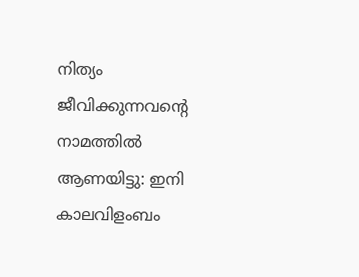നിത്യം ജീവിക്കുന്നവന്‍റെ നാമത്തില്‍ ആണയിട്ടു: ഇനി കാലവിളംബം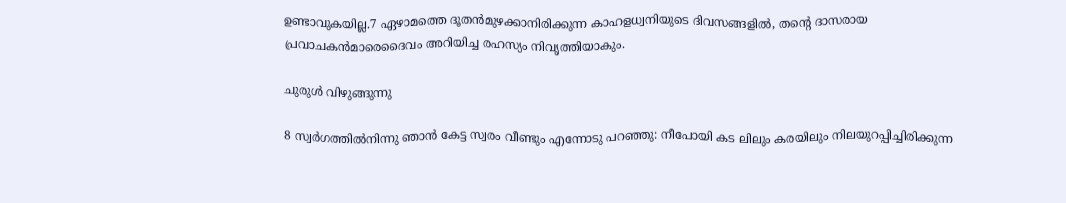ഉണ്ടാവുകയില്ല.7 ഏഴാമത്തെ ദൂതന്‍മുഴക്കാനിരിക്കുന്ന കാഹളധ്വനിയുടെ ദിവസങ്ങളില്‍, തന്‍റെ ദാസരായ പ്രവാചകന്‍മാരെദൈവം അറിയിച്ച രഹസ്യം നിവൃത്തിയാകും.

ചുരുള്‍ വിഴുങ്ങുന്നു

8 സ്വര്‍ഗത്തില്‍നിന്നു ഞാന്‍ കേട്ട സ്വരം വീണ്ടും എന്നോടു പറഞ്ഞു: നീപോയി കട ലിലും കരയിലും നിലയുറപ്പിച്ചിരിക്കുന്ന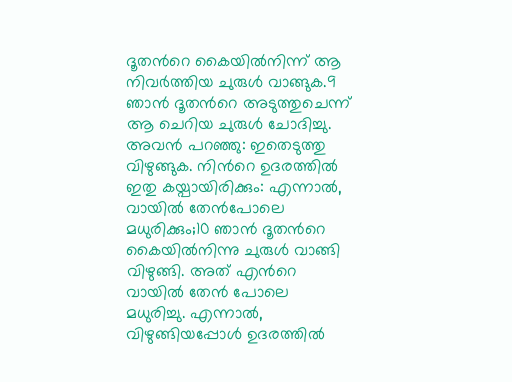ദൂതന്‍റെ കൈയില്‍നിന്ന് ആ നിവര്‍ത്തിയ ചുരുള്‍ വാങ്ങുക.9 ഞാന്‍ ദൂതന്‍റെ അടുത്തുചെന്ന് ആ ചെറിയ ചുരുള്‍ ചോദിച്ചു. അവന്‍ പറഞ്ഞു: ഇതെടുത്തു വിഴുങ്ങുക. നിന്‍റെ ഉദരത്തില്‍ ഇതു കയ്പായിരിക്കും: എന്നാല്‍, വായില്‍ തേന്‍പോലെ മധുരിക്കും;10 ഞാന്‍ ദൂതന്‍റെ കൈയില്‍നിന്നു ചുരുള്‍ വാങ്ങി വിഴുങ്ങി. അത് എന്‍റെ വായില്‍ തേന്‍ പോലെ മധുരിച്ചു. എന്നാല്‍, വിഴുങ്ങിയപ്പോള്‍ ഉദരത്തില്‍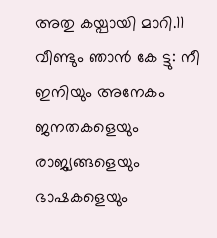അതു കയ്പായി മാറി.11 വീണ്ടും ഞാന്‍ കേ ട്ടു: നീ ഇനിയും അനേകം ജനതകളെയും രാജ്യങ്ങളെയും ഭാഷകളെയും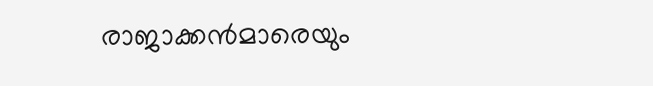രാജാക്കന്‍മാരെയും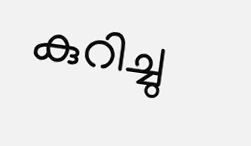കുറിച്ചു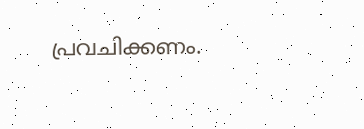പ്രവചിക്കണം.